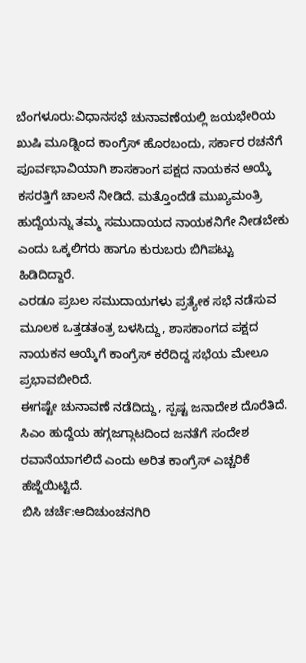ಬೆಂಗಳೂರು:ವಿಧಾನಸಭೆ ಚುನಾವಣೆಯಲ್ಲಿ ಜಯಭೇರಿಯ ಖುಷಿ ಮೂಡ್ನಿಂದ ಕಾಂಗ್ರೆಸ್ ಹೊರಬಂದು, ಸರ್ಕಾರ ರಚನೆಗೆ ಪೂರ್ವಭಾವಿಯಾಗಿ ಶಾಸಕಾಂಗ ಪಕ್ಷದ ನಾಯಕನ ಆಯ್ಕೆ ಕಸರತ್ತಿಗೆ ಚಾಲನೆ ನೀಡಿದೆ. ಮತ್ತೊಂದೆಡೆ ಮುಖ್ಯಮಂತ್ರಿ ಹುದ್ದೆಯನ್ನು ತಮ್ಮ ಸಮುದಾಯದ ನಾಯಕನಿಗೇ ನೀಡಬೇಕು ಎಂದು ಒಕ್ಕಲಿಗರು ಹಾಗೂ ಕುರುಬರು ಬಿಗಿಪಟ್ಟು ಹಿಡಿದಿದ್ದಾರೆ.
ಎರಡೂ ಪ್ರಬಲ ಸಮುದಾಯಗಳು ಪ್ರತ್ಯೇಕ ಸಭೆ ನಡೆಸುವ ಮೂಲಕ ಒತ್ತಡತಂತ್ರ ಬಳಸಿದ್ದು, ಶಾಸಕಾಂಗದ ಪಕ್ಷದ ನಾಯಕನ ಆಯ್ಕೆಗೆ ಕಾಂಗ್ರೆಸ್ ಕರೆದಿದ್ದ ಸಭೆಯ ಮೇಲೂ ಪ್ರಭಾವಬೀರಿದೆ.
ಈಗಷ್ಟೇ ಚುನಾವಣೆ ನಡೆದಿದ್ದು, ಸ್ಪಷ್ಟ ಜನಾದೇಶ ದೊರೆತಿದೆ. ಸಿಎಂ ಹುದ್ದೆಯ ಹಗ್ಗಜಗ್ಗಾಟದಿಂದ ಜನತೆಗೆ ಸಂದೇಶ ರವಾನೆಯಾಗಲಿದೆ ಎಂದು ಅರಿತ ಕಾಂಗ್ರೆಸ್ ಎಚ್ಚರಿಕೆ ಹೆಜ್ಜೆಯಿಟ್ಟಿದೆ.
ಬಿಸಿ ಚರ್ಚೆ:ಆದಿಚುಂಚನಗಿರಿ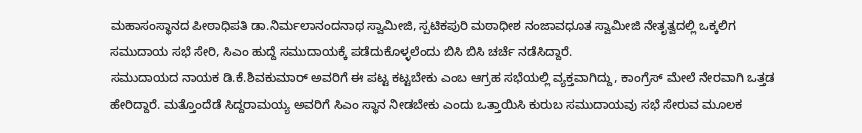ಮಹಾಸಂಸ್ಥಾನದ ಪೀಠಾಧಿಪತಿ ಡಾ.ನಿರ್ಮಲಾನಂದನಾಥ ಸ್ವಾಮೀಜಿ, ಸ್ಪಟಿಕಪುರಿ ಮಠಾಧೀಶ ನಂಜಾವಧೂತ ಸ್ವಾಮೀಜಿ ನೇತೃತ್ವದಲ್ಲಿ ಒಕ್ಕಲಿಗ ಸಮುದಾಯ ಸಭೆ ಸೇರಿ, ಸಿಎಂ ಹುದ್ದೆ ಸಮುದಾಯಕ್ಕೆ ಪಡೆದುಕೊಳ್ಳಲೆಂದು ಬಿಸಿ ಬಿಸಿ ಚರ್ಚೆ ನಡೆಸಿದ್ದಾರೆ.
ಸಮುದಾಯದ ನಾಯಕ ಡಿ.ಕೆ.ಶಿವಕುಮಾರ್ ಅವರಿಗೆ ಈ ಪಟ್ಟ ಕಟ್ಟಬೇಕು ಎಂಬ ಆಗ್ರಹ ಸಭೆಯಲ್ಲಿ ವ್ಯಕ್ತವಾಗಿದ್ದು, ಕಾಂಗ್ರೆಸ್ ಮೇಲೆ ನೇರವಾಗಿ ಒತ್ತಡ ಹೇರಿದ್ದಾರೆ. ಮತ್ತೊಂದೆಡೆ ಸಿದ್ದರಾಮಯ್ಯ ಅವರಿಗೆ ಸಿಎಂ ಸ್ಥಾನ ನೀಡಬೇಕು ಎಂದು ಒತ್ತಾಯಿಸಿ ಕುರುಬ ಸಮುದಾಯವು ಸಭೆ ಸೇರುವ ಮೂಲಕ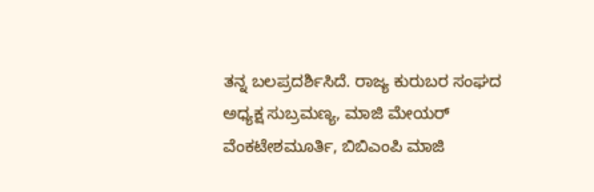ತನ್ನ ಬಲಪ್ರದರ್ಶಿಸಿದೆ. ರಾಜ್ಯ ಕುರುಬರ ಸಂಘದ ಅಧ್ಯಕ್ಷ ಸುಬ್ರಮಣ್ಯ, ಮಾಜಿ ಮೇಯರ್ ವೆಂಕಟೇಶಮೂರ್ತಿ, ಬಿಬಿಎಂಪಿ ಮಾಜಿ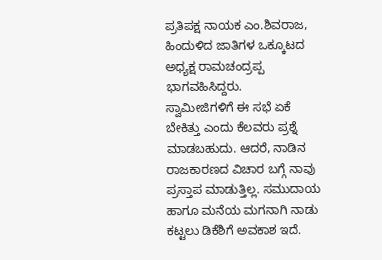ಪ್ರತಿಪಕ್ಷ ನಾಯಕ ಎಂ.ಶಿವರಾಜ, ಹಿಂದುಳಿದ ಜಾತಿಗಳ ಒಕ್ಕೂಟದ ಅಧ್ಯಕ್ಷ ರಾಮಚಂದ್ರಪ್ಪ ಭಾಗವಹಿಸಿದ್ದರು.
ಸ್ವಾಮೀಜಿಗಳಿಗೆ ಈ ಸಭೆ ಏಕೆ ಬೇಕಿತ್ತು ಎಂದು ಕೆಲವರು ಪ್ರಶ್ನೆ ಮಾಡಬಹುದು. ಆದರೆ, ನಾಡಿನ ರಾಜಕಾರಣದ ವಿಚಾರ ಬಗ್ಗೆ ನಾವು ಪ್ರಸ್ತಾಪ ಮಾಡುತ್ತಿಲ್ಲ. ಸಮುದಾಯ ಹಾಗೂ ಮನೆಯ ಮಗನಾಗಿ ನಾಡು ಕಟ್ಟಲು ಡಿಕೆಶಿಗೆ ಅವಕಾಶ ಇದೆ.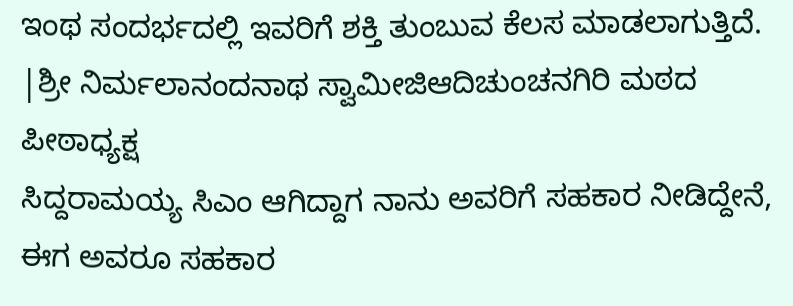ಇಂಥ ಸಂದರ್ಭದಲ್ಲಿ ಇವರಿಗೆ ಶಕ್ತಿ ತುಂಬುವ ಕೆಲಸ ಮಾಡಲಾಗುತ್ತಿದೆ.
|ಶ್ರೀ ನಿರ್ಮಲಾನಂದನಾಥ ಸ್ವಾಮೀಜಿಆದಿಚುಂಚನಗಿರಿ ಮಠದ ಪೀಠಾಧ್ಯಕ್ಷ
ಸಿದ್ದರಾಮಯ್ಯ ಸಿಎಂ ಆಗಿದ್ದಾಗ ನಾನು ಅವರಿಗೆ ಸಹಕಾರ ನೀಡಿದ್ದೇನೆ, ಈಗ ಅವರೂ ಸಹಕಾರ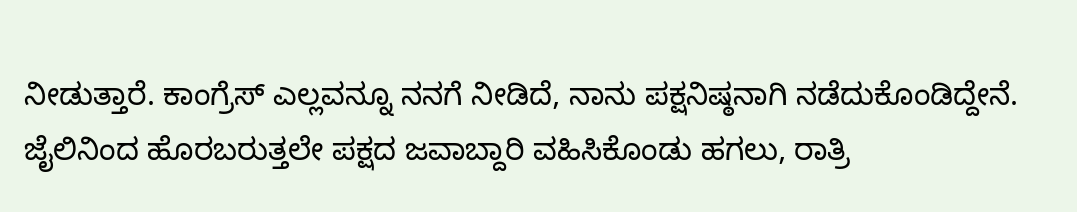ನೀಡುತ್ತಾರೆ. ಕಾಂಗ್ರೆಸ್ ಎಲ್ಲವನ್ನೂ ನನಗೆ ನೀಡಿದೆ, ನಾನು ಪಕ್ಷನಿಷ್ಠನಾಗಿ ನಡೆದುಕೊಂಡಿದ್ದೇನೆ. ಜೈಲಿನಿಂದ ಹೊರಬರುತ್ತಲೇ ಪಕ್ಷದ ಜವಾಬ್ದಾರಿ ವಹಿಸಿಕೊಂಡು ಹಗಲು, ರಾತ್ರಿ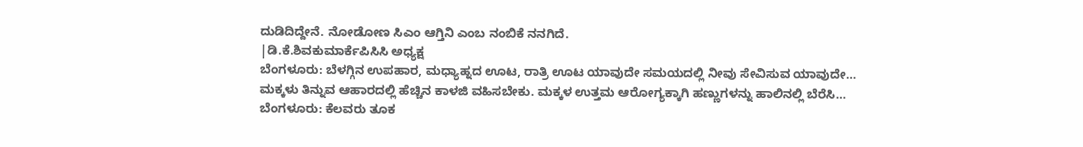ದುಡಿದಿದ್ದೇನೆ. ನೋಡೋಣ ಸಿಎಂ ಆಗ್ತಿನಿ ಎಂಬ ನಂಬಿಕೆ ನನಗಿದೆ.
|ಡಿ.ಕೆ.ಶಿವಕುಮಾರ್ಕೆಪಿಸಿಸಿ ಅಧ್ಯಕ್ಷ
ಬೆಂಗಳೂರು: ಬೆಳಗ್ಗಿನ ಉಪಹಾರ, ಮಧ್ಯಾಹ್ನದ ಊಟ, ರಾತ್ರಿ ಊಟ ಯಾವುದೇ ಸಮಯದಲ್ಲಿ ನೀವು ಸೇವಿಸುವ ಯಾವುದೇ…
ಮಕ್ಕಳು ತಿನ್ನುವ ಆಹಾರದಲ್ಲಿ ಹೆಚ್ಚಿನ ಕಾಳಜಿ ವಹಿಸಬೇಕು. ಮಕ್ಕಳ ಉತ್ತಮ ಆರೋಗ್ಯಕ್ಕಾಗಿ ಹಣ್ಣುಗಳನ್ನು ಹಾಲಿನಲ್ಲಿ ಬೆರೆಸಿ…
ಬೆಂಗಳೂರು: ಕೆಲವರು ತೂಕ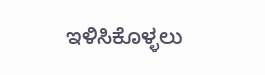ಇಳಿಸಿಕೊಳ್ಳಲು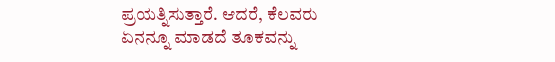ಪ್ರಯತ್ನಿಸುತ್ತಾರೆ. ಆದರೆ, ಕೆಲವರು ಏನನ್ನೂ ಮಾಡದೆ ತೂಕವನ್ನು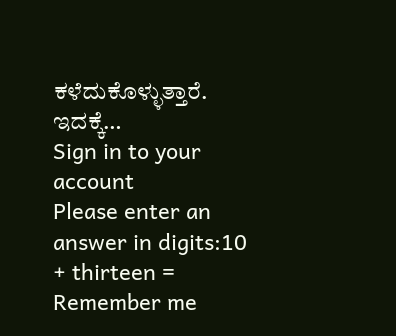ಕಳೆದುಕೊಳ್ಳುತ್ತಾರೆ. ಇದಕ್ಕೆ…
Sign in to your account
Please enter an answer in digits:10 + thirteen =
Remember me